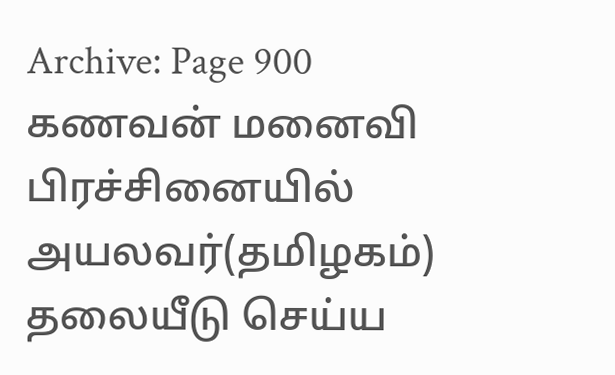Archive: Page 900
கணவன் மனைவி பிரச்சினையில் அயலவர்(தமிழகம்) தலையீடு செய்ய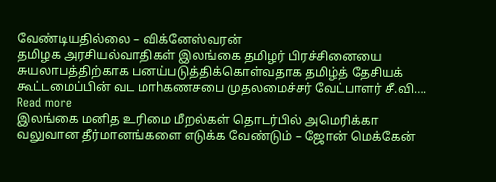வேண்டியதில்லை – விக்னேஸ்வரன்
தமிழக அரசியல்வாதிகள் இலங்கை தமிழர் பிரச்சினையை சுயலாபத்திற்காக பனய்படுத்திக்கொள்வதாக தமிழ்த் தேசியக் கூட்டமைப்பின் வட மாhகணசபை முதலமைச்சர் வேட்பாளர் சீ.வி…. Read more
இலங்கை மனித உரிமை மீறல்கள் தொடர்பில் அமெரிக்கா வலுவான தீர்மானங்களை எடுக்க வேண்டும் – ஜோன் மெக்கேன்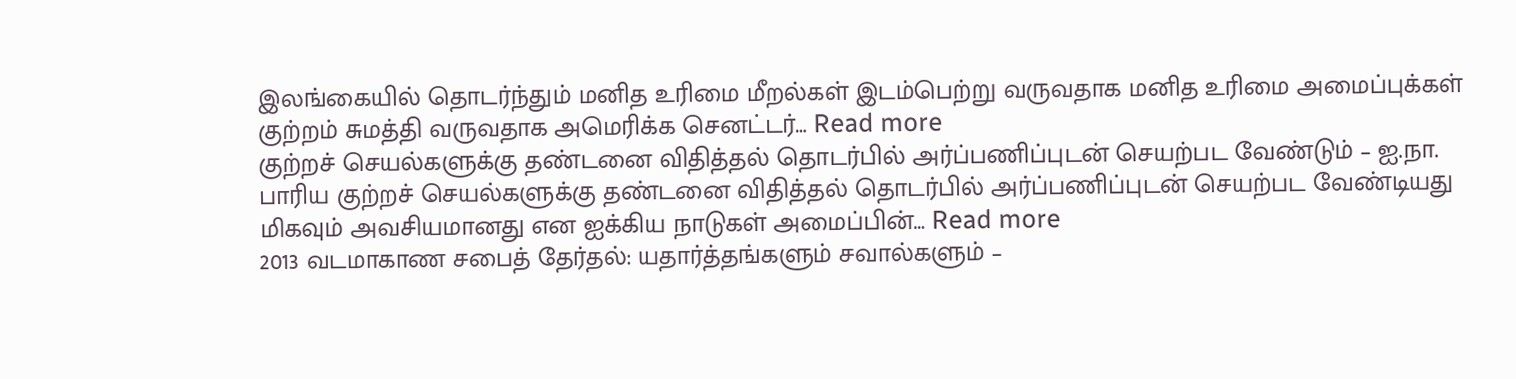இலங்கையில் தொடர்ந்தும் மனித உரிமை மீறல்கள் இடம்பெற்று வருவதாக மனித உரிமை அமைப்புக்கள் குற்றம் சுமத்தி வருவதாக அமெரிக்க செனட்டர்… Read more
குற்றச் செயல்களுக்கு தண்டனை விதித்தல் தொடர்பில் அர்ப்பணிப்புடன் செயற்பட வேண்டும் – ஐ.நா.
பாரிய குற்றச் செயல்களுக்கு தண்டனை விதித்தல் தொடர்பில் அர்ப்பணிப்புடன் செயற்பட வேண்டியது மிகவும் அவசியமானது என ஐக்கிய நாடுகள் அமைப்பின்… Read more
2013 வடமாகாண சபைத் தேர்தல்: யதார்த்தங்களும் சவால்களும் –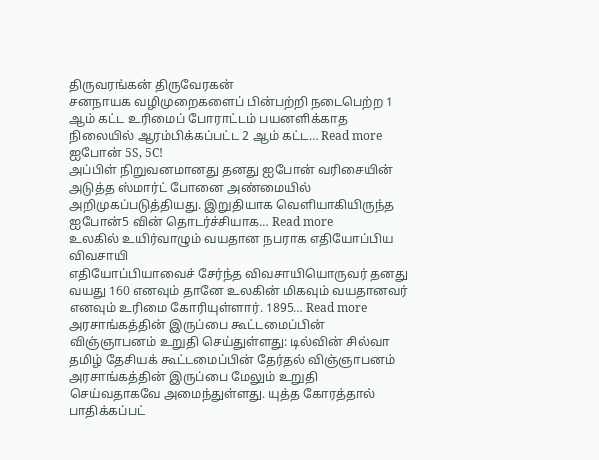திருவரங்கன் திருவேரகன்
சனநாயக வழிமுறைகளைப் பின்பற்றி நடைபெற்ற 1 ஆம் கட்ட உரிமைப் போராட்டம் பயனளிக்காத நிலையில் ஆரம்பிக்கப்பட்ட 2 ஆம் கட்ட… Read more
ஐபோன் 5S, 5C!
அப்பிள் நிறுவனமானது தனது ஐபோன் வரிசையின் அடுத்த ஸ்மார்ட் போனை அண்மையில் அறிமுகப்படுத்தியது. இறுதியாக வெளியாகியிருந்த ஐபோன்5 வின் தொடர்ச்சியாக… Read more
உலகில் உயிர்வாழும் வயதான நபராக எதியோப்பிய விவசாயி
எதியோப்பியாவைச் சேர்ந்த விவசாயியொருவர் தனது வயது 160 எனவும் தானே உலகின் மிகவும் வயதானவர் எனவும் உரிமை கோரியுள்ளார். 1895… Read more
அரசாங்கத்தின் இருப்பை கூட்டமைப்பின் விஞ்ஞாபனம் உறுதி செய்துள்ளது: டில்வின் சில்வா
தமிழ் தேசியக் கூட்டமைப்பின் தேர்தல் விஞ்ஞாபனம் அரசாங்கத்தின் இருப்பை மேலும் உறுதி செய்வதாகவே அமைந்துள்ளது. யுத்த கோரத்தால் பாதிக்கப்பட்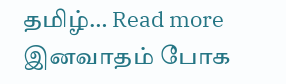தமிழ்… Read more
இனவாதம் போக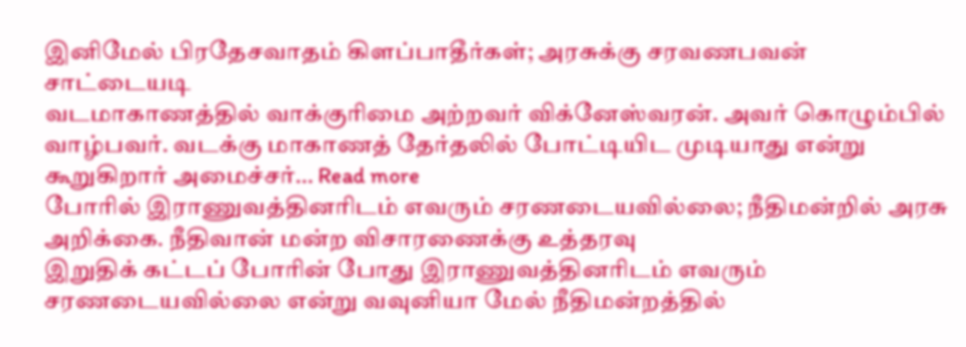இனிமேல் பிரதேசவாதம் கிளப்பாதீர்கள்; அரசுக்கு சரவணபவன் சாட்டையடி
வடமாகாணத்தில் வாக்குரிமை அற்றவர் விக்னேஸ்வரன். அவர் கொழும்பில் வாழ்பவர். வடக்கு மாகாணத் தேர்தலில் போட்டியிட முடியாது என்று கூறுகிறார் அமைச்சர்… Read more
போரில் இராணுவத்தினரிடம் எவரும் சரணடையவில்லை; நீதிமன்றில் அரசு அறிக்கை. நீதிவான் மன்ற விசாரணைக்கு உத்தரவு
இறுதிக் கட்டப் போரின் போது இராணுவத்தினரிடம் எவரும் சரணடையவில்லை என்று வவுனியா மேல் நீதிமன்றத்தில்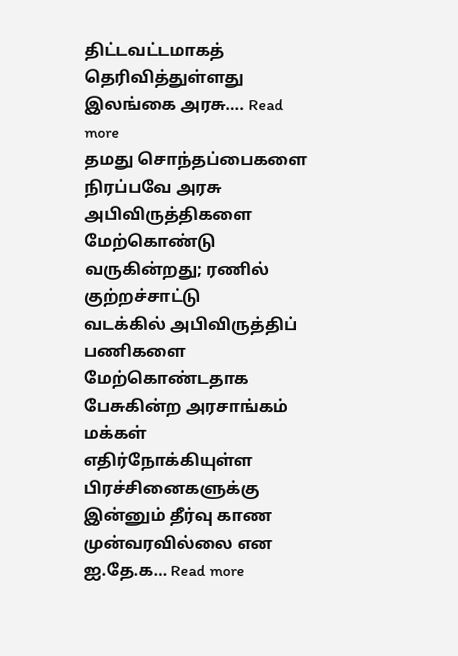திட்டவட்டமாகத் தெரிவித்துள்ளது இலங்கை அரசு…. Read more
தமது சொந்தப்பைகளை நிரப்பவே அரசு அபிவிருத்திகளை மேற்கொண்டு வருகின்றது; ரணில் குற்றச்சாட்டு
வடக்கில் அபிவிருத்திப் பணிகளை மேற்கொண்டதாக பேசுகின்ற அரசாங்கம் மக்கள் எதிர்நோக்கியுள்ள பிரச்சினைகளுக்கு இன்னும் தீர்வு காண முன்வரவில்லை என ஐ.தே.க… Read more